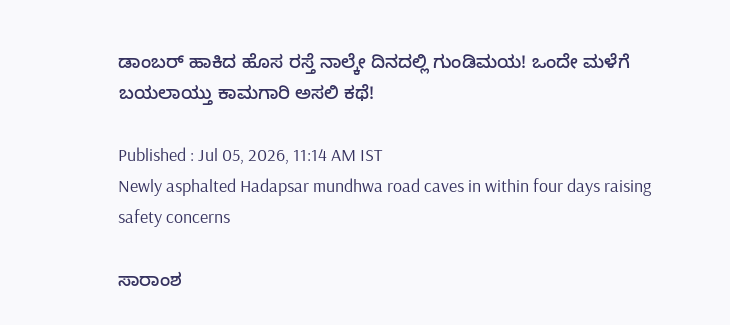ಡಾಂಬರ್ ಹಾಕಿದ ಹೊಸ ರಸ್ತೆ ನಾಲ್ಕೇ ದಿನದಲ್ಲಿ ಗುಂಡಿಮಯ! ಒಂದೇ ಮಳೆಗೆ ಬಯಲಾಯ್ತು ಕಾಮಗಾರಿ ಅಸಲಿ ಕಥೆ!

Published : Jul 05, 2026, 11:14 AM IST
Newly asphalted Hadapsar mundhwa road caves in within four days raising safety concerns

ಸಾರಾಂಶ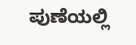ಪುಣೆಯಲ್ಲಿ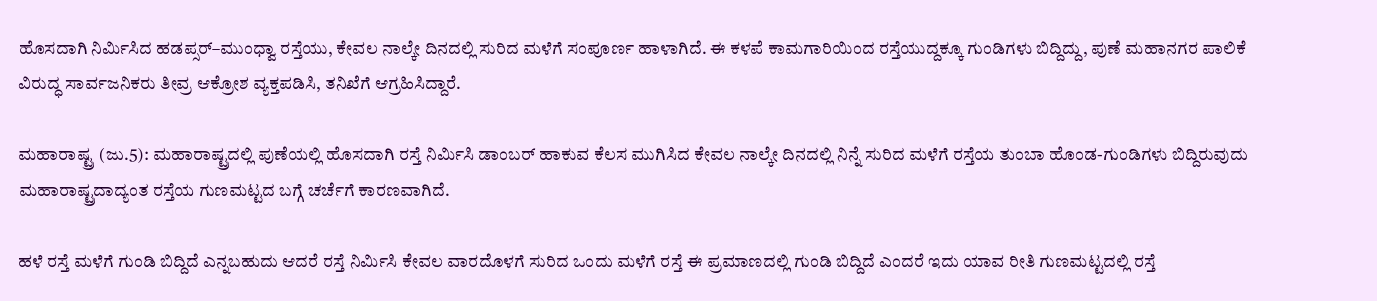ಹೊಸದಾಗಿ ನಿರ್ಮಿಸಿದ ಹಡಪ್ಸರ್–ಮುಂಧ್ವಾ ರಸ್ತೆಯು, ಕೇವಲ ನಾಲ್ಕೇ ದಿನದಲ್ಲಿ ಸುರಿದ ಮಳೆಗೆ ಸಂಪೂರ್ಣ ಹಾಳಾಗಿದೆ. ಈ ಕಳಪೆ ಕಾಮಗಾರಿಯಿಂದ ರಸ್ತೆಯುದ್ದಕ್ಕೂ ಗುಂಡಿಗಳು ಬಿದ್ದಿದ್ದು, ಪುಣೆ ಮಹಾನಗರ ಪಾಲಿಕೆ ವಿರುದ್ಧ ಸಾರ್ವಜನಿಕರು ತೀವ್ರ ಆಕ್ರೋಶ ವ್ಯಕ್ತಪಡಿಸಿ, ತನಿಖೆಗೆ ಆಗ್ರಹಿಸಿದ್ದಾರೆ.

ಮಹಾರಾಷ್ಟ್ರ (ಜು.5): ಮಹಾರಾಷ್ಟ್ರದಲ್ಲಿ ಪುಣೆಯಲ್ಲಿ ಹೊಸದಾಗಿ ರಸ್ತೆ ನಿರ್ಮಿಸಿ ಡಾಂಬರ್ ಹಾಕುವ ಕೆಲಸ ಮುಗಿಸಿದ ಕೇವಲ ನಾಲ್ಕೇ ದಿನದಲ್ಲಿ ನಿನ್ನೆ ಸುರಿದ ಮಳೆಗೆ ರಸ್ತೆಯ ತುಂಬಾ ಹೊಂಡ-ಗುಂಡಿಗಳು ಬಿದ್ದಿರುವುದು ಮಹಾರಾಷ್ಟ್ರದಾದ್ಯಂತ ರಸ್ತೆಯ ಗುಣಮಟ್ಟದ ಬಗ್ಗೆ ಚರ್ಚೆಗೆ ಕಾರಣವಾಗಿದೆ.

ಹಳೆ ರಸ್ತೆ ಮಳೆಗೆ ಗುಂಡಿ ಬಿದ್ದಿದೆ ಎನ್ನಬಹುದು ಆದರೆ ರಸ್ತೆ ನಿರ್ಮಿಸಿ ಕೇವಲ ವಾರದೊಳಗೆ ಸುರಿದ ಒಂದು ಮಳೆಗೆ ರಸ್ತೆ ಈ ಪ್ರಮಾಣದಲ್ಲಿ ಗುಂಡಿ ಬಿದ್ದಿದೆ ಎಂದರೆ ಇದು ಯಾವ ರೀತಿ ಗುಣಮಟ್ಟದಲ್ಲಿ ರಸ್ತೆ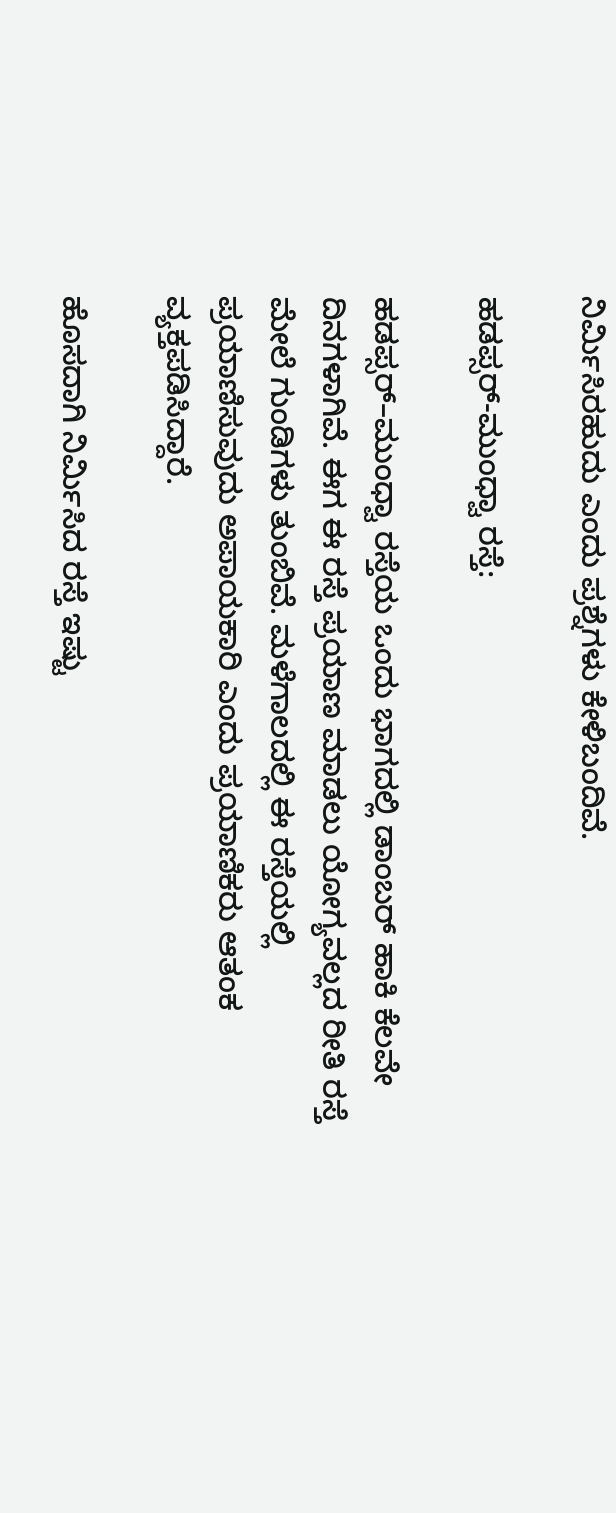ನಿರ್ಮಿಸಿರಹುದು ಎಂದು ಪ್ರಶ್ನೆಗಳು ಕೇಳಿಬಂದಿವೆ.

ಹಡಪ್ಸರ್-ಮುಂಧ್ವಾ ರಸ್ತೆ:

ಹಡಪ್ಸರ್–ಮುಂಧ್ವಾ ರಸ್ತೆಯ ಒಂದು ಭಾಗದಲ್ಲಿ ಡಾಂಬರ್ ಹಾಕಿ ಕೆಲವೇ ದಿನಗಳಾಗಿವೆ. ಈಗ ಈ ರಸ್ತೆ ಪ್ರಯಾಣ ಮಾಡಲು ಯೋಗ್ಯವಲ್ಲದ ರೀತಿ ರಸ್ತೆ ಮೇಲೆ ಗುಂಡಿಗಳು ತುಂಬಿವೆ. ಮಳೆಗಾಲದಲ್ಲಿ ಈ ರಸ್ತೆಯಲ್ಲಿ ಪ್ರಯಾಣಿಸುವುದು ಅಪಾಯಕಾರಿ ಎಂದು ಪ್ರಯಾಣಿಕರು ಆತಂಕ ವ್ಯಕ್ತಪಡಿಸಿದ್ದಾರೆ.

ಹೊಸದಾಗಿ ನಿರ್ಮಿಸಿದ ರಸ್ತೆ ಇಷ್ಟು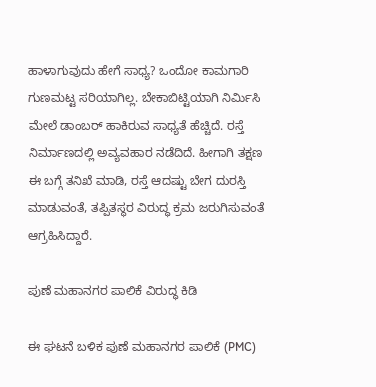ಹಾಳಾಗುವುದು ಹೇಗೆ ಸಾಧ್ಯ? ಒಂದೋ ಕಾಮಗಾರಿ ಗುಣಮಟ್ಟ ಸರಿಯಾಗಿಲ್ಲ. ಬೇಕಾಬಿಟ್ಟಿಯಾಗಿ ನಿರ್ಮಿಸಿ ಮೇಲೆ ಡಾಂಬರ್ ಹಾಕಿರುವ ಸಾಧ್ಯತೆ ಹೆಚ್ಚಿದೆ. ರಸ್ತೆ ನಿರ್ಮಾಣದಲ್ಲಿ ಅವ್ಯವಹಾರ ನಡೆದಿದೆ. ಹೀಗಾಗಿ ತಕ್ಷಣ ಈ ಬಗ್ಗೆ ತನಿಖೆ ಮಾಡಿ, ರಸ್ತೆ ಆದಷ್ಟು ಬೇಗ ದುರಸ್ತಿ ಮಾಡುವಂತೆ, ತಪ್ಪಿತಸ್ಥರ ವಿರುದ್ಧ ಕ್ರಮ ಜರುಗಿಸುವಂತೆ ಆಗ್ರಹಿಸಿದ್ದಾರೆ.

ಪುಣೆ ಮಹಾನಗರ ಪಾಲಿಕೆ ವಿರುದ್ಧ ಕಿಡಿ

ಈ ಘಟನೆ ಬಳಿಕ ಪುಣೆ ಮಹಾನಗರ ಪಾಲಿಕೆ (PMC)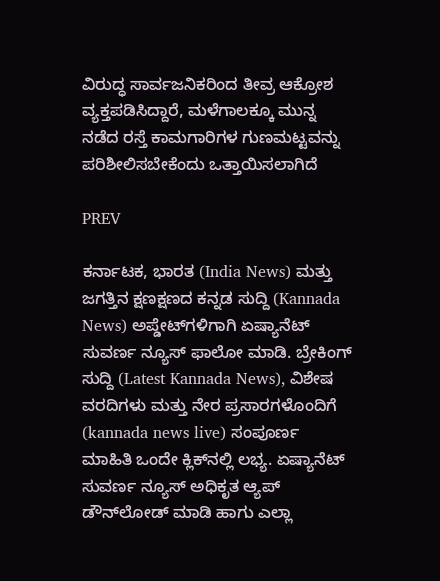ವಿರುದ್ಧ ಸಾರ್ವಜನಿಕರಿಂದ ತೀವ್ರ ಆಕ್ರೋಶ ವ್ಯಕ್ತಪಡಿಸಿದ್ದಾರೆ, ಮಳೆಗಾಲಕ್ಕೂ ಮುನ್ನ ನಡೆದ ರಸ್ತೆ ಕಾಮಗಾರಿಗಳ ಗುಣಮಟ್ಟವನ್ನು ಪರಿಶೀಲಿಸಬೇಕೆಂದು ಒತ್ತಾಯಿಸಲಾಗಿದೆ

PREV

ಕರ್ನಾಟಕ, ಭಾರತ (India News) ಮತ್ತು ಜಗತ್ತಿನ ಕ್ಷಣಕ್ಷಣದ ಕನ್ನಡ ಸುದ್ದಿ (Kannada News) ಅಪ್ಡೇಟ್‌ಗಳಿಗಾಗಿ ಏಷ್ಯಾನೆಟ್ ಸುವರ್ಣ ನ್ಯೂಸ್‌ ಫಾಲೋ ಮಾಡಿ. ಬ್ರೇಕಿಂಗ್ ಸುದ್ದಿ (Latest Kannada News), ವಿಶೇಷ ವರದಿಗಳು ಮತ್ತು ನೇರ ಪ್ರಸಾರಗಳೊಂದಿಗೆ (kannada news live) ಸಂಪೂರ್ಣ ಮಾಹಿತಿ ಒಂದೇ ಕ್ಲಿಕ್‌ನಲ್ಲಿ ಲಭ್ಯ. ಏಷ್ಯಾನೆಟ್ ಸುವರ್ಣ ನ್ಯೂಸ್ ಅಧಿಕೃತ ಆ್ಯಪ್ ಡೌನ್‌ಲೋಡ್ ಮಾಡಿ ಹಾಗು ಎಲ್ಲಾ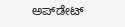ಅಪ್‌ಡೇಟ್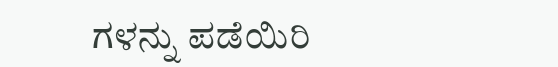ಗಳನ್ನು ಪಡೆಯಿರಿ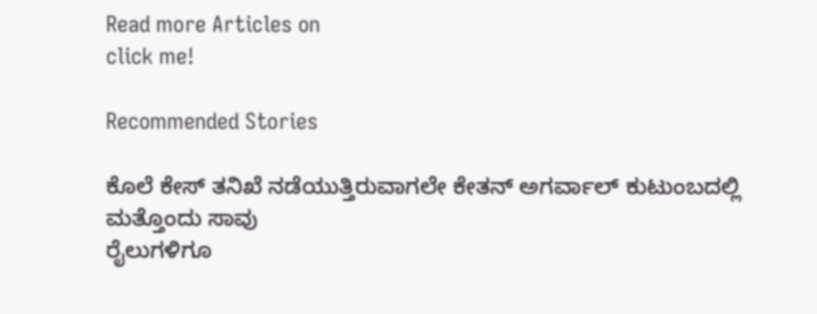Read more Articles on
click me!

Recommended Stories

ಕೊಲೆ ಕೇಸ್ ತನಿಖೆ ನಡೆಯುತ್ತಿರುವಾಗಲೇ ಕೇತನ್ ಅಗರ್ವಾಲ್ ಕುಟುಂಬದಲ್ಲಿ ಮತ್ತೊಂದು ಸಾವು
ರೈಲುಗಳಿಗೂ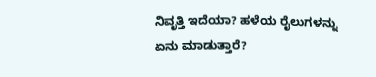ನಿವೃತ್ತಿ ಇದೆಯಾ? ಹಳೆಯ ರೈಲುಗಳನ್ನು ಏನು ಮಾಡುತ್ತಾರೆ?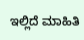ಇಲ್ಲಿದೆ ಮಾಹಿತಿ